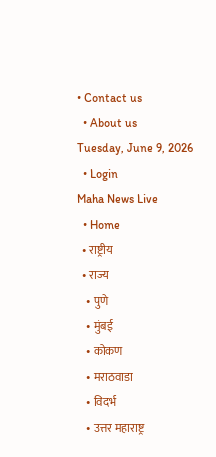• Contact us
  • About us
Tuesday, June 9, 2026
  • Login
Maha News Live
  • Home
  • राष्ट्रीय
  • राज्य
    • पुणे
    • मुंबई
    • कोकण
    • मराठवाडा
    • विदर्भ
    • उत्तर महाराष्ट्र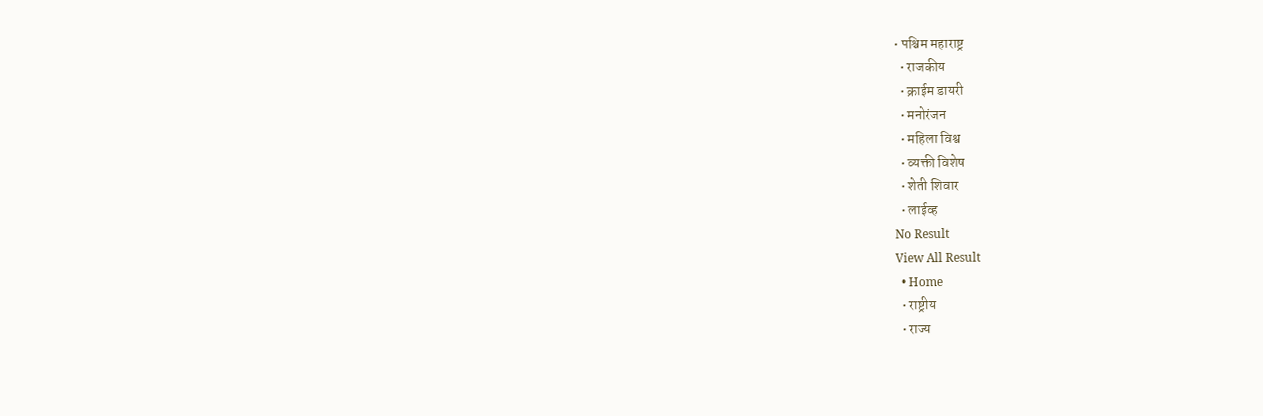• पश्चिम महाराष्ट्र
  • राजकीय
  • क्राईम डायरी
  • मनोरंजन
  • महिला विश्व
  • व्यक्ती विशेष
  • शेती शिवार
  • लाईव्ह
No Result
View All Result
  • Home
  • राष्ट्रीय
  • राज्य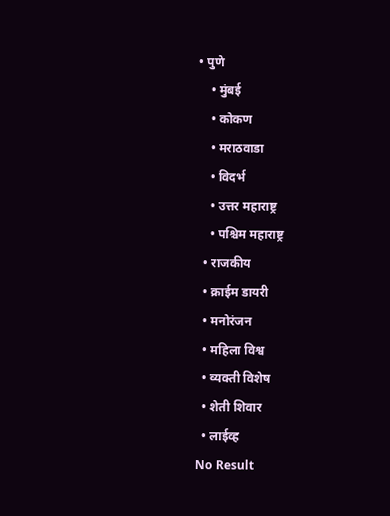• पुणे
    • मुंबई
    • कोकण
    • मराठवाडा
    • विदर्भ
    • उत्तर महाराष्ट्र
    • पश्चिम महाराष्ट्र
  • राजकीय
  • क्राईम डायरी
  • मनोरंजन
  • महिला विश्व
  • व्यक्ती विशेष
  • शेती शिवार
  • लाईव्ह
No Result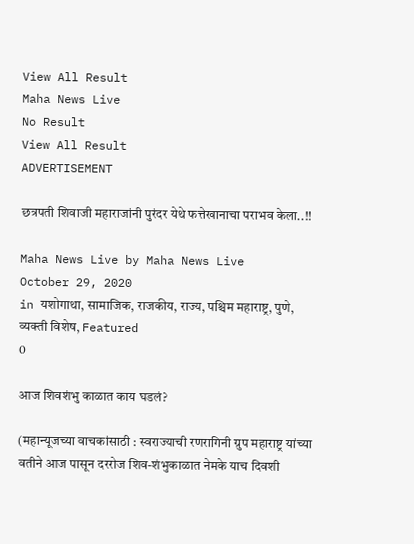View All Result
Maha News Live
No Result
View All Result
ADVERTISEMENT

छत्रपती शिवाजी महाराजांनी पुरंदर येथे फत्तेखानाचा पराभव केला..!!

Maha News Live by Maha News Live
October 29, 2020
in यशोगाथा, सामाजिक, राजकीय, राज्य, पश्चिम महाराष्ट्र, पुणे, व्यक्ती विशेष, Featured
0

आज शिवशंभु काळात काय घडलं?

(महान्यूजच्या वाचकांसाठी : स्वराज्याची रणरागिनी ग्रुप महाराष्ट्र यांच्या वतीने आज पासून दररोज शिव-शंभुकाळात नेमके याच दिवशी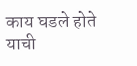काय घडले होते याची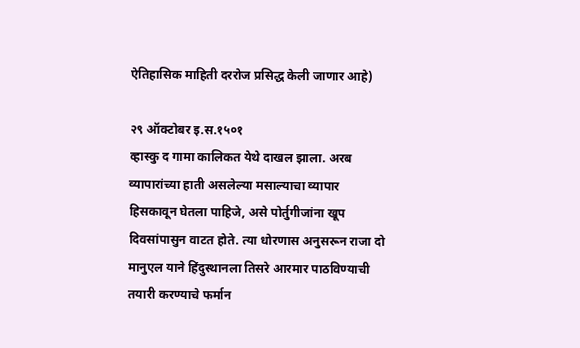ऐतिहासिक माहिती दररोज प्रसिद्ध केली जाणार आहे)

२९ ऑक्टोबर इ.स.१५०१
व्हास्कु द गामा कालिकत येथे दाखल झाला. अरब व्यापारांच्या हाती असलेल्या मसाल्याचा व्यापार हिसकावून घेतला पाहिजे, असे पोर्तुगीजांना खूप दिवसांपासुन वाटत होते. त्या धोरणास अनुसरून राजा दो मानुएल याने हिंदुस्थानला तिसरे आरमार पाठविण्याची तयारी करण्याचे फर्मान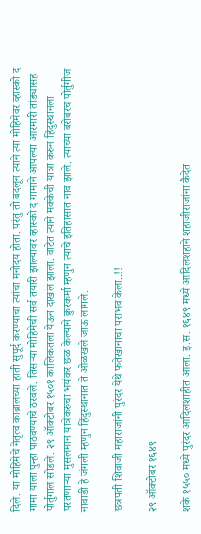दिले. या मोहिमेचे नेतृत्व काब्रालच्या हाती सुपूर्द करण्याचा त्यांचा मनोदय होता. परंतु तो बदलून त्याने त्या मोहिमेवर व्हास्को द गामा याला पुन्हा पाठवण्याचे ठरवले. तिसऱ्या मोहिमेची सर्व तयारी झाल्यावर व्हास्को द गामाने आपल्या आरमारी तांड्यासह पोर्तुगाल सोडले. २९ ऑक्टोबर १५०१ कालिकतला येऊन दाखल झाला. वाटेत त्याने मक्केची यात्रा करुन हिंदुस्थानला परतणाऱ्या मुसलमान यात्रेकरुचा भयंकर छळ केल्याने क्रुरकर्मा म्हणुन त्याचे इतिहासात नाव झाले. त्याच्या बरोबरच पोर्तुगीज नावाडी हे जंगली म्हणुन हिंदुस्थानात ते ओळखले जाऊ लागले.

छत्रपती शिवाजी महाराजांनी पुरंदर येथे फतेखानाचा पराभव केला..!!

२९ ऑक्टोबर १६४९

शके १५५० मध्ये पुरंदर आदिलशाहीत आला. इ.स. १६४९ मध्ये आदिलशहाने शहाजीराजांना कैदेत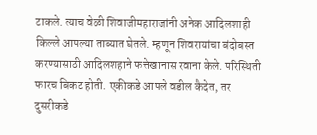टाकले. त्याच वेळी शिवाजीमहाराजांनी अनेक आदिलशाही किल्ले आपल्या ताब्यात घेतले. म्हणून शिवरायांचा बंदोबस्त करण्यासाठी आदिलशहाने फत्तेखानास रवाना केले. परिस्थिती फारच बिकट होती. एकीकडे आपले वडील कैदेत, तर दुसरीकडे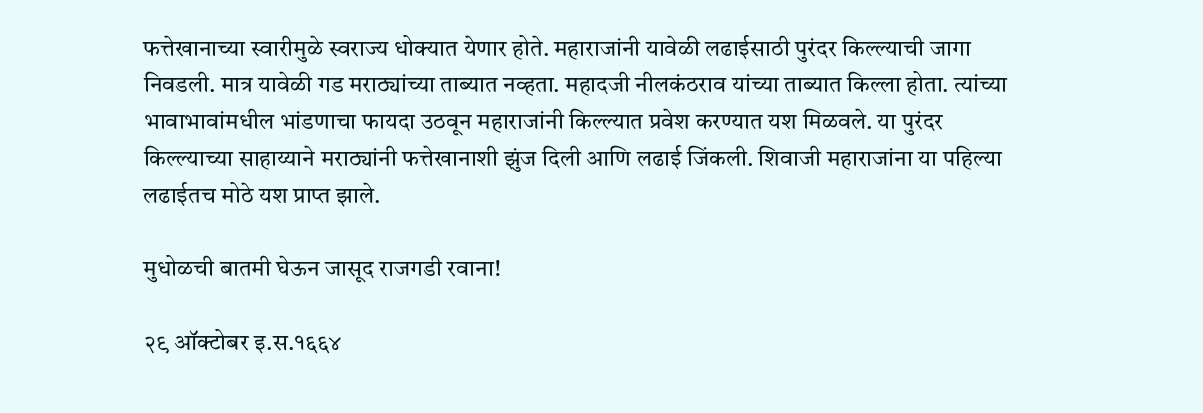फत्तेखानाच्या स्वारीमुळे स्वराज्य धोक्यात येणार होते. महाराजांनी यावेळी लढाईसाठी पुरंदर किल्ल्याची जागा निवडली. मात्र यावेळी गड मराठ्यांच्या ताब्यात नव्हता. महादजी नीलकंठराव यांच्या ताब्यात किल्ला होता. त्यांच्या भावाभावांमधील भांडणाचा फायदा उठवून महाराजांनी किल्ल्यात प्रवेश करण्यात यश मिळवले. या पुरंदर किल्ल्याच्या साहाय्याने मराठ्यांनी फत्तेखानाशी झुंज दिली आणि लढाई जिंकली. शिवाजी महाराजांना या पहिल्या लढाईतच मोठे यश प्राप्त झाले.

मुधोळची बातमी घेऊन जासूद राजगडी रवाना!

२९ ऑक्टोबर इ.स.१६६४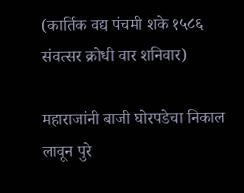(कार्तिक वद्य पंचमी शके १५८६ संवत्सर क्रोधी वार शनिवार)

महाराजांनी बाजी घोरपडेचा निकाल लावून पुरे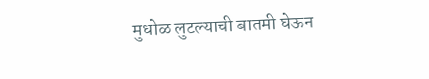मुधोळ लुटल्याची बातमी घेऊन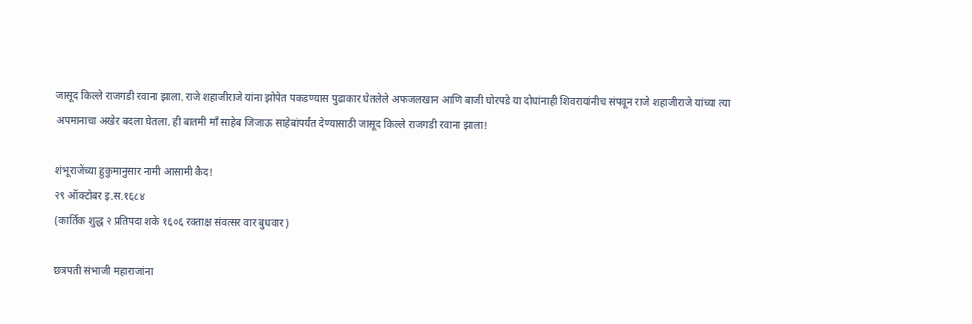जासूद किल्ले राजगडी रवाना झाला. राजे शहाजीराजे यांना झोपेत पकडण्यास पुढाकार घेतलेले अफजलखान आणि बाजी घोरपडे या दोघांनाही शिवरायांनीच संपवून राजे शहाजीराजे यांच्या त्या अपमानाचा अखेर बदला घेतला. ही बातमी माँ साहेब जिजाऊ साहेबांपर्यंत देण्यासाठी जासूद किल्ले राजगडी रवाना झाला!

शंभूराजेंच्या हुकुमानुसार नामी आसामी कैद!
२९ ऑक्टोबर इ.स.१६८४
(कार्तिक शुद्ध २ प्रतिपदा शके १६०६ रक्ताक्ष संवत्सर वार बुधवार)

छत्रपती संभाजी महाराजांना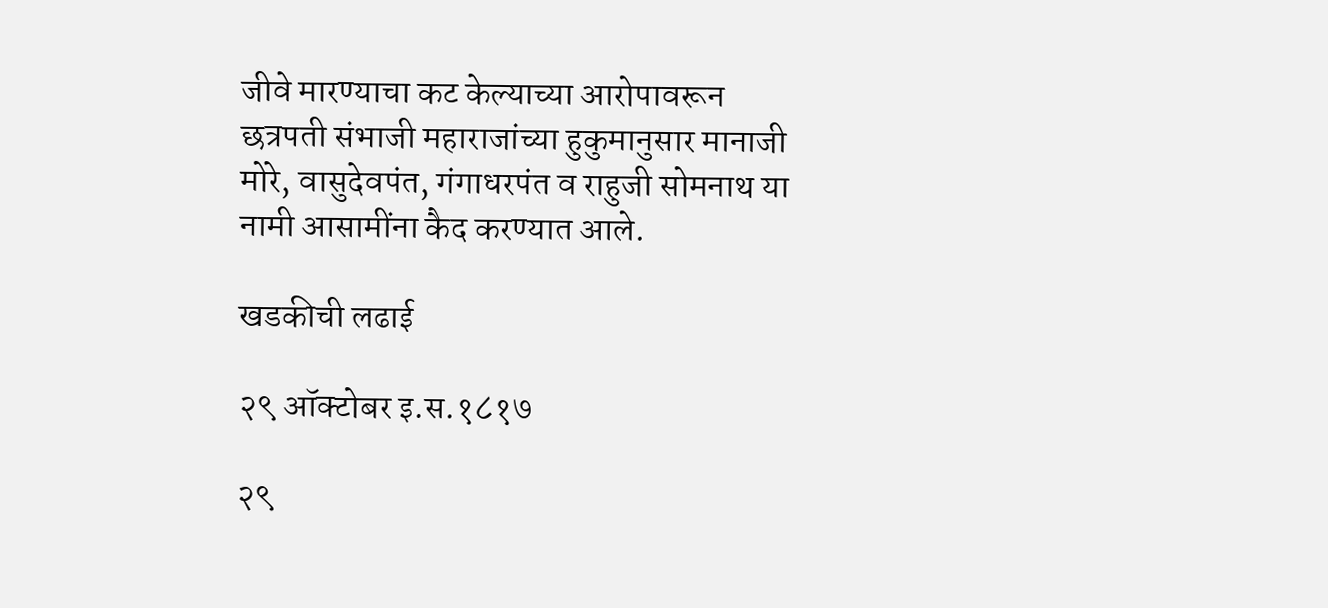जीवे मारण्याचा कट केल्याच्या आरोपावरून छत्रपती संभाजी महाराजांच्या हुकुमानुसार मानाजी मोरे, वासुदेवपंत, गंगाधरपंत व राहुजी सोमनाथ या नामी आसामींना कैद करण्यात आले.

खडकीची लढाई

२९ ऑक्टोबर इ.स‌.१८१७

२९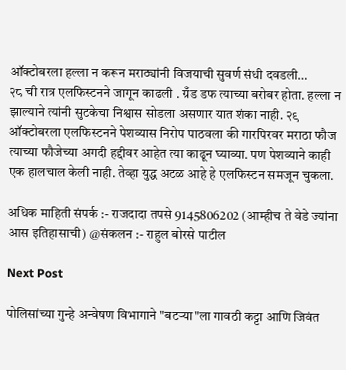ऑक्टोबरला हल्ला न करून मराठ्यांनी विजयाची सुवर्ण संधी दवडली…
२८ ची रात्र एलफिस्टनने जागून काढली . ग्रँड डफ त्याच्या बरोबर होता. हल्ला न झाल्याने त्यांनी सुटकेचा निश्वास सोडला असणार यात शंका नाही. २९ ऑक्टोबरला एलफिस्टनने पेशव्यास निरोप पाठवला की गारपिरवर मराठा फौज त्याच्या फौजेच्या अगदी हद्दीवर आहेत त्या काढून घ्याव्या. पण पेशव्याने काही एक हालचाल केली नाही. तेव्हा युद्ध अटळ आहे हे एलफिस्टन समजून चुकला.

अधिक माहिती संपर्क :- राजदादा तपसे 9145806202 (आम्हीच ते वेडे ज्यांना आस इतिहासाची) @संकलन :- राहुल बोरसे पाटील

Next Post

पोलिसांच्या गुन्हे अन्वेषण विभागाने "बटऱ्या"ला गावठी कट्टा आणि जिवंत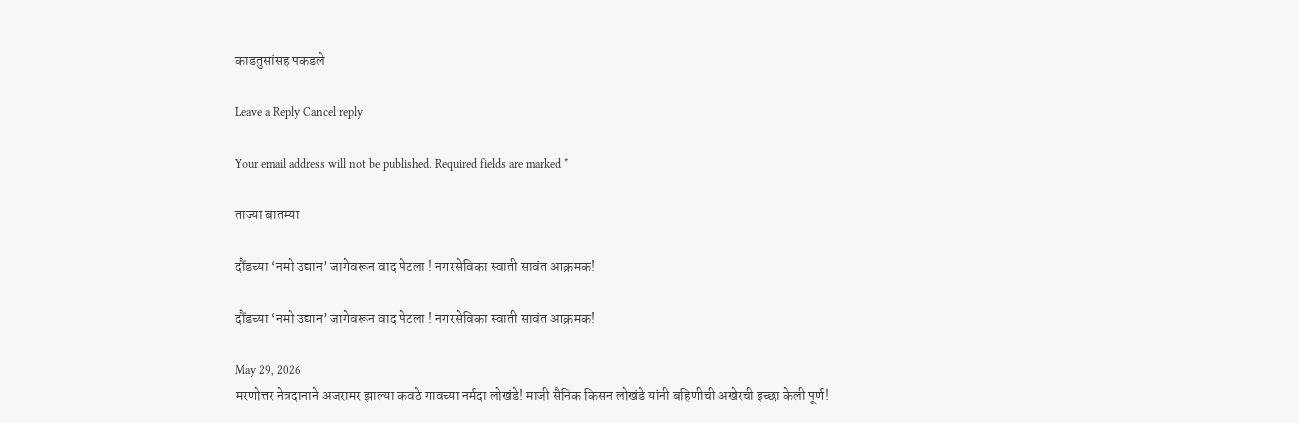काडतुसांसह पकडले

Leave a Reply Cancel reply

Your email address will not be published. Required fields are marked *

ताज्या बातम्या

दौंडच्या ‘नमो उद्यान’ जागेवरून वाद पेटला ! नगरसेविका स्वाती सावंत आक्रमक!

दौंडच्या ‘नमो उद्यान’ जागेवरून वाद पेटला ! नगरसेविका स्वाती सावंत आक्रमक!

May 29, 2026
मरणोत्तर नेत्रदानाने अजरामर झाल्या कवठे गावच्या नर्मदा लोखंडे! माजी सैनिक किसन लोखंडे यांनी बहिणीची अखेरची इच्छा केली पूर्ण!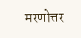मरणोत्तर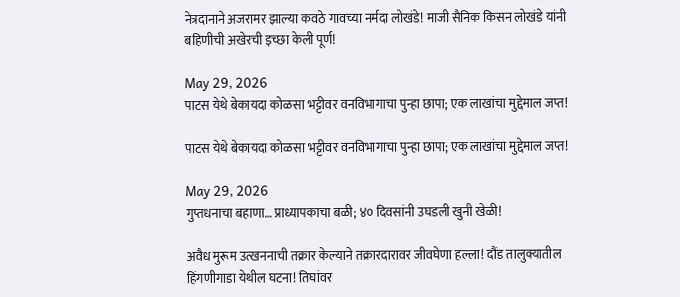नेत्रदानाने अजरामर झाल्या कवठे गावच्या नर्मदा लोखंडे! माजी सैनिक किसन लोखंडे यांनी बहिणीची अखेरची इच्छा केली पूर्ण!

May 29, 2026
पाटस येथे बेकायदा कोळसा भट्टीवर वनविभागाचा पुन्हा छापा; एक लाखांचा मुद्देमाल जप्त!

पाटस येथे बेकायदा कोळसा भट्टीवर वनविभागाचा पुन्हा छापा; एक लाखांचा मुद्देमाल जप्त!

May 29, 2026
गुप्तधनाचा बहाणा… प्राध्यापकाचा बळी; ४० दिवसांनी उघडली खुनी खेळी!

अवैध मुरूम उत्खननाची तक्रार केल्याने तक्रारदारावर जीवघेणा हल्ला! दौंड तालुक्यातील हिंगणीगाडा येथील घटना! तिघांवर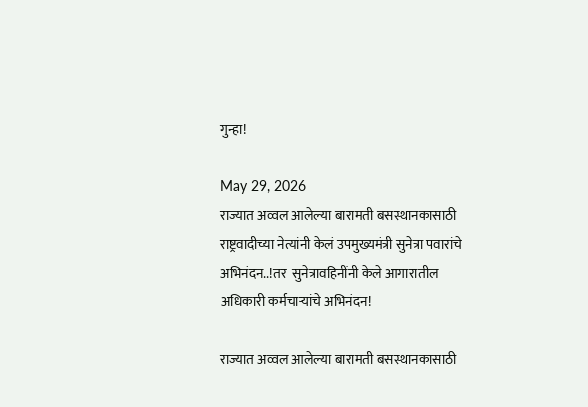गुन्हा!

May 29, 2026
राज्यात अव्वल आलेल्या बारामती बसस्थानकासाठी राष्ट्रवादीच्या नेत्यांनी केलं उपमुख्यमंत्री सुनेत्रा पवारांचे अभिनंदन..!तर  सुनेत्रावहिनींनी केले आगारातील अधिकारी कर्मचाऱ्यांचे अभिनंदन!

राज्यात अव्वल आलेल्या बारामती बसस्थानकासाठी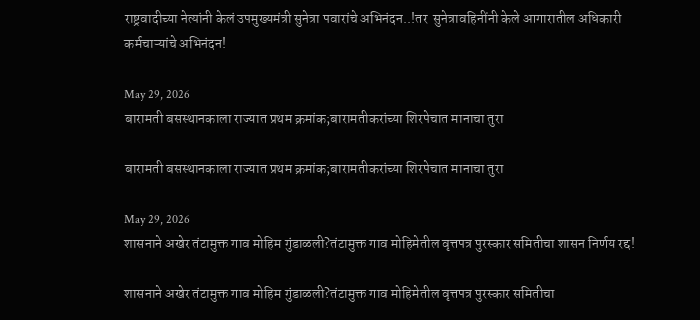राष्ट्रवादीच्या नेत्यांनी केलं उपमुख्यमंत्री सुनेत्रा पवारांचे अभिनंदन..!तर  सुनेत्रावहिनींनी केले आगारातील अधिकारी कर्मचाऱ्यांचे अभिनंदन!

May 29, 2026
बारामती बसस्थानकाला राज्यात प्रथम क्रमांक;बारामतीकरांच्या शिरपेचात मानाचा तुरा

बारामती बसस्थानकाला राज्यात प्रथम क्रमांक;बारामतीकरांच्या शिरपेचात मानाचा तुरा

May 29, 2026
शासनाने अखेर तंटामुक्त गाव मोहिम गुंडाळली?तंटामुक्त गाव मोहिमेतील वृत्तपत्र पुरस्कार समितीचा शासन निर्णय रद्द!

शासनाने अखेर तंटामुक्त गाव मोहिम गुंडाळली?तंटामुक्त गाव मोहिमेतील वृत्तपत्र पुरस्कार समितीचा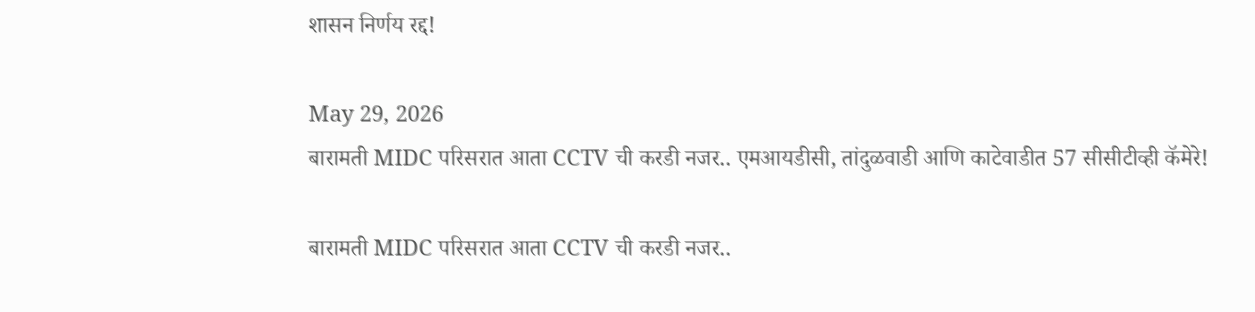शासन निर्णय रद्द!

May 29, 2026
बारामती MIDC परिसरात आता CCTV ची करडी नजर.. एमआयडीसी, तांदुळवाडी आणि काटेवाडीत 57 सीसीटीव्ही कॅमेरे!

बारामती MIDC परिसरात आता CCTV ची करडी नजर..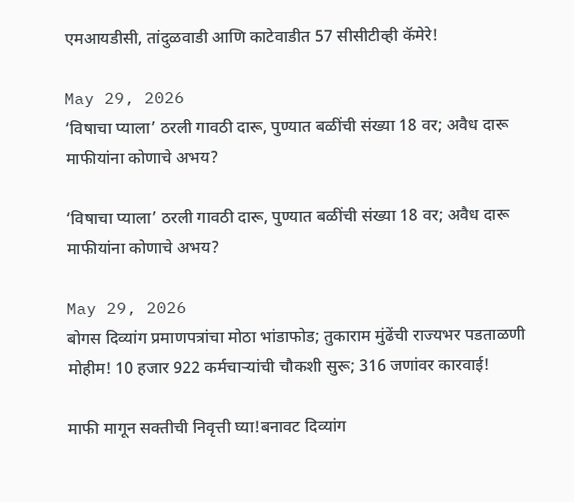एमआयडीसी, तांदुळवाडी आणि काटेवाडीत 57 सीसीटीव्ही कॅमेरे!

May 29, 2026
‘विषाचा प्याला’ ठरली गावठी दारू, पुण्यात बळींची संख्या 18 वर; अवैध दारू माफीयांना कोणाचे अभय?

‘विषाचा प्याला’ ठरली गावठी दारू, पुण्यात बळींची संख्या 18 वर; अवैध दारू माफीयांना कोणाचे अभय?

May 29, 2026
बोगस दिव्यांग प्रमाणपत्रांचा मोठा भांडाफोड; तुकाराम मुंढेंची राज्यभर पडताळणी मोहीम! 10 हजार 922 कर्मचाऱ्यांची चौकशी सुरू; 316 जणांवर कारवाई!

माफी मागून सक्तीची निवृत्ती घ्या!बनावट दिव्यांग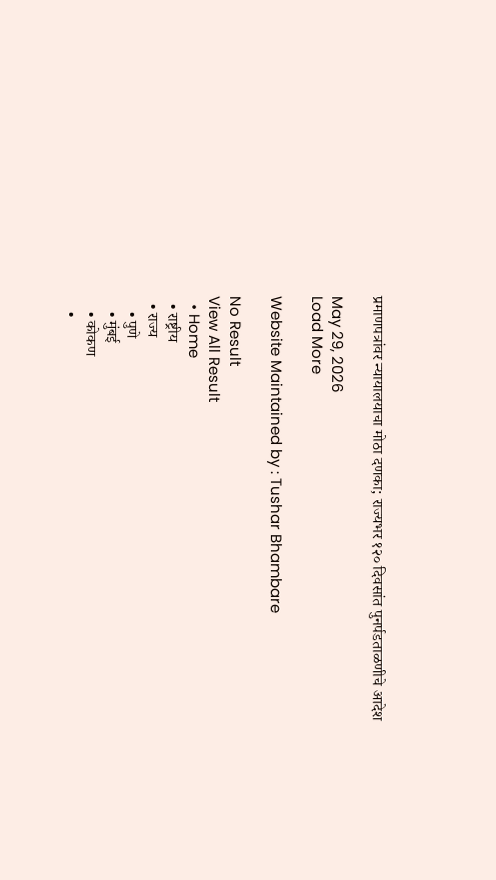प्रमाणपत्रांवर न्यायालयाचा मोठा दणका; राज्यभर १२० दिवसांत पुनर्पडताळणीचे आदेश

May 29, 2026
Load More

Website Maintained by : Tushar Bhambare

No Result
View All Result
  • Home
  • राष्ट्रीय
  • राज्य
    • पुणे
    • मुंबई
    • कोकण
    •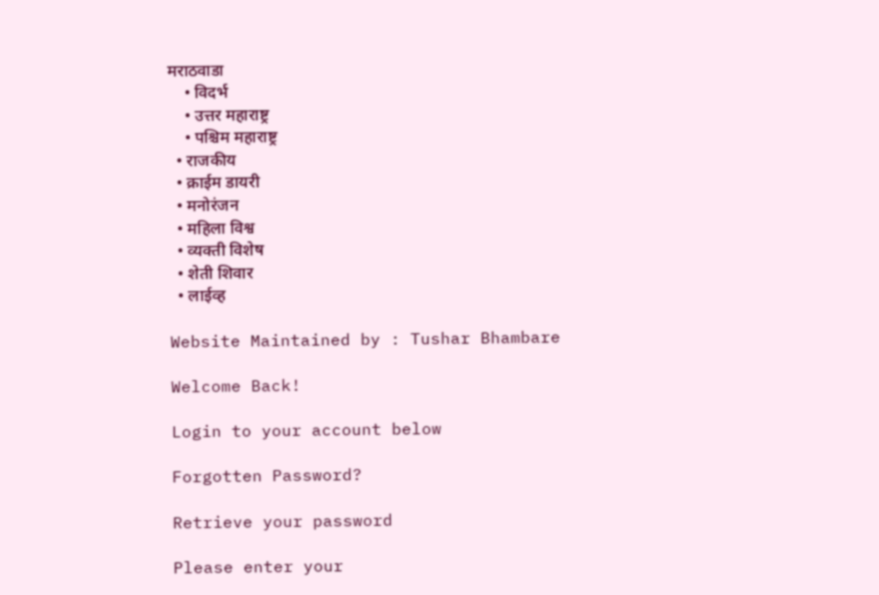मराठवाडा
    • विदर्भ
    • उत्तर महाराष्ट्र
    • पश्चिम महाराष्ट्र
  • राजकीय
  • क्राईम डायरी
  • मनोरंजन
  • महिला विश्व
  • व्यक्ती विशेष
  • शेती शिवार
  • लाईव्ह

Website Maintained by : Tushar Bhambare

Welcome Back!

Login to your account below

Forgotten Password?

Retrieve your password

Please enter your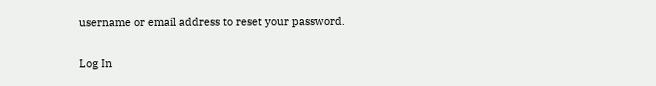username or email address to reset your password.

Log In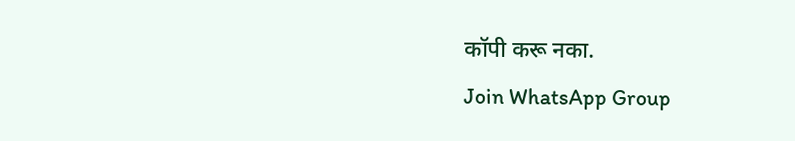कॉपी करू नका.
Join WhatsApp Group